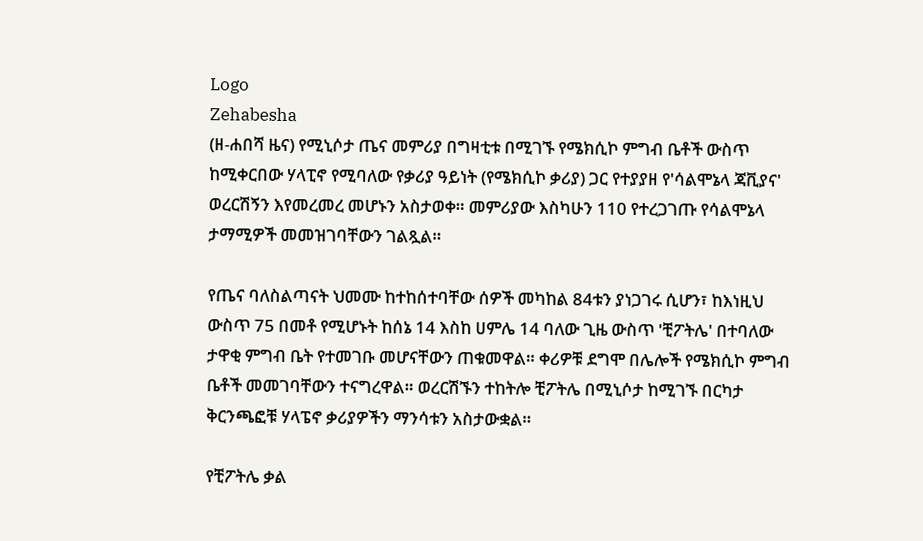Logo
Zehabesha
(ዘ-ሐበሻ ዜና) የሚኒሶታ ጤና መምሪያ በግዛቲቱ በሚገኙ የሜክሲኮ ምግብ ቤቶች ውስጥ ከሚቀርበው ሃላፒኖ የሚባለው የቃሪያ ዓይነት (የሜክሲኮ ቃሪያ) ጋር የተያያዘ የ'ሳልሞኔላ ጃቪያና' ወረርሽኝን እየመረመረ መሆኑን አስታወቀ። መምሪያው እስካሁን 110 የተረጋገጡ የሳልሞኔላ ታማሚዎች መመዝገባቸውን ገልጿል።

የጤና ባለስልጣናት ህመሙ ከተከሰተባቸው ሰዎች መካከል 84ቱን ያነጋገሩ ሲሆን፣ ከእነዚህ ውስጥ 75 በመቶ የሚሆኑት ከሰኔ 14 እስከ ሀምሌ 14 ባለው ጊዜ ውስጥ 'ቺፖትሌ' በተባለው ታዋቂ ምግብ ቤት የተመገቡ መሆናቸውን ጠቁመዋል። ቀሪዎቹ ደግሞ በሌሎች የሜክሲኮ ምግብ ቤቶች መመገባቸውን ተናግረዋል። ወረርሽኙን ተከትሎ ቺፖትሌ በሚኒሶታ ከሚገኙ በርካታ ቅርንጫፎቹ ሃላፔኖ ቃሪያዎችን ማንሳቱን አስታውቋል።

የቺፖትሌ ቃል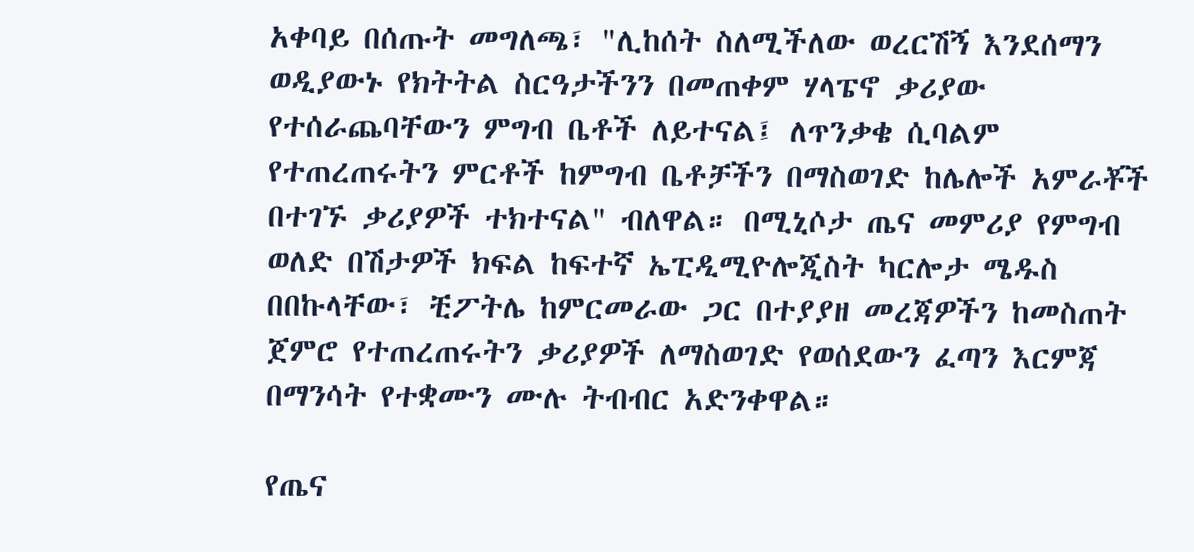አቀባይ በሰጡት መግለጫ፣ "ሊከሰት ስለሚችለው ወረርሽኝ እንደሰማን ወዲያውኑ የክትትል ስርዓታችንን በመጠቀም ሃላፔኖ ቃሪያው የተሰራጨባቸውን ምግብ ቤቶች ለይተናል፤ ለጥንቃቄ ሲባልም የተጠረጠሩትን ምርቶች ከምግብ ቤቶቻችን በማስወገድ ከሌሎች አምራቾች በተገኙ ቃሪያዎች ተክተናል" ብለዋል። በሚኒሶታ ጤና መምሪያ የምግብ ወለድ በሽታዎች ክፍል ከፍተኛ ኤፒዲሚዮሎጂስት ካርሎታ ሜዱስ በበኩላቸው፣ ቺፖትሌ ከምርመራው ጋር በተያያዘ መረጃዎችን ከመስጠት ጀምሮ የተጠረጠሩትን ቃሪያዎች ለማስወገድ የወሰደውን ፈጣን እርምጃ በማንሳት የተቋሙን ሙሉ ትብብር አድንቀዋል።

የጤና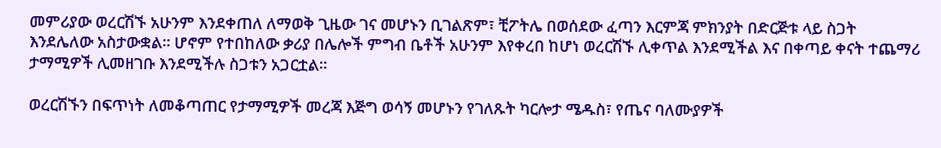መምሪያው ወረርሽኙ አሁንም እንደቀጠለ ለማወቅ ጊዜው ገና መሆኑን ቢገልጽም፣ ቺፖትሌ በወሰደው ፈጣን እርምጃ ምክንያት በድርጅቱ ላይ ስጋት እንደሌለው አስታውቋል። ሆኖም የተበከለው ቃሪያ በሌሎች ምግብ ቤቶች አሁንም እየቀረበ ከሆነ ወረርሽኙ ሊቀጥል እንደሚችል እና በቀጣይ ቀናት ተጨማሪ ታማሚዎች ሊመዘገቡ እንደሚችሉ ስጋቱን አጋርቷል።

ወረርሽኙን በፍጥነት ለመቆጣጠር የታማሚዎች መረጃ እጅግ ወሳኝ መሆኑን የገለጹት ካርሎታ ሜዱስ፣ የጤና ባለሙያዎች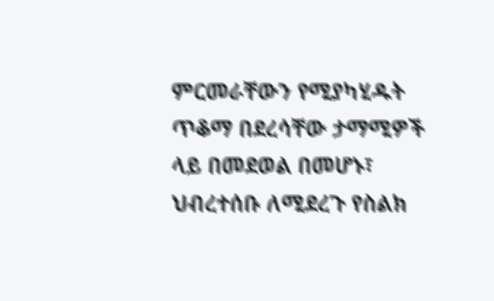ምርመራቸውን የሚያካሂዱት ጥቆማ በደረሳቸው ታማሚዎች ላይ በመደወል በመሆኑ፣ ህብረተሰቡ ለሚደረጉ የስልክ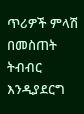ጥሪዎች ምላሽ በመስጠት ትብብር እንዲያደርግ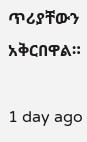ጥሪያቸውን አቅርበዋል።

1 day ago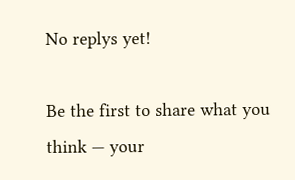No replys yet!

Be the first to share what you think — your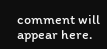comment will appear here.